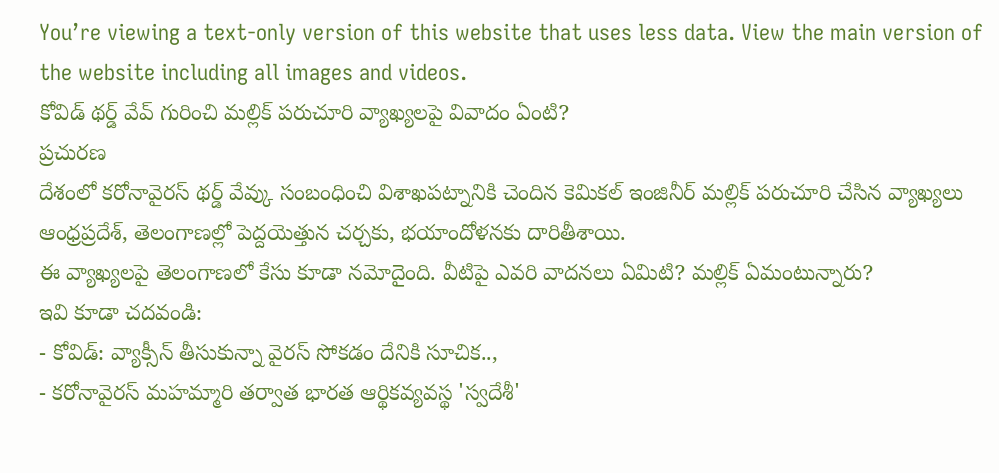You’re viewing a text-only version of this website that uses less data. View the main version of the website including all images and videos.
కోవిడ్ థర్డ్ వేవ్ గురించి మల్లిక్ పరుచూరి వ్యాఖ్యలపై వివాదం ఏంటి?
ప్రచురణ
దేశంలో కరోనావైరస్ థర్డ్ వేవ్కు సంబంధించి విశాఖపట్నానికి చెందిన కెమికల్ ఇంజినీర్ మల్లిక్ పరుచూరి చేసిన వ్యాఖ్యలు ఆంధ్రప్రదేశ్, తెలంగాణల్లో పెద్దయెత్తున చర్చకు, భయాందోళనకు దారితీశాయి.
ఈ వ్యాఖ్యలపై తెలంగాణలో కేసు కూడా నమోదైంది. వీటిపై ఎవరి వాదనలు ఏమిటి? మల్లిక్ ఏమంటున్నారు?
ఇవి కూడా చదవండి:
- కోవిడ్: వ్యాక్సీన్ తీసుకున్నా వైరస్ సోకడం దేనికి సూచిక..,
- కరోనావైరస్ మహమ్మారి తర్వాత భారత ఆర్థికవ్యవస్థ 'స్వదేశీ'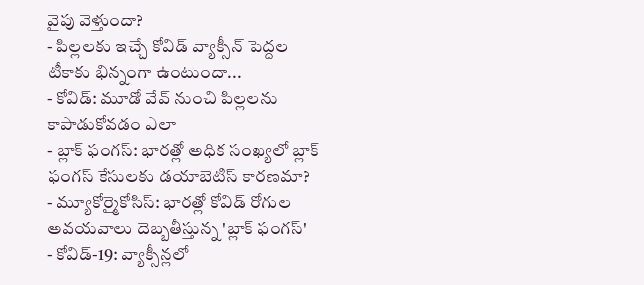వైపు వెళ్తుందా?
- పిల్లలకు ఇచ్చే కోవిడ్ వ్యాక్సీన్ పెద్దల టీకాకు భిన్నంగా ఉంటుందా...
- కోవిడ్: మూడో వేవ్ నుంచి పిల్లలను కాపాడుకోవడం ఎలా
- బ్లాక్ ఫంగస్: భారత్లో అధిక సంఖ్యలో బ్లాక్ ఫంగస్ కేసులకు డయాబెటిస్ కారణమా?
- మ్యూకోర్మైకోసిస్: భారత్లో కోవిడ్ రోగుల అవయవాలు దెబ్బతీస్తున్న 'బ్లాక్ ఫంగస్'
- కోవిడ్-19: వ్యాక్సీన్లలో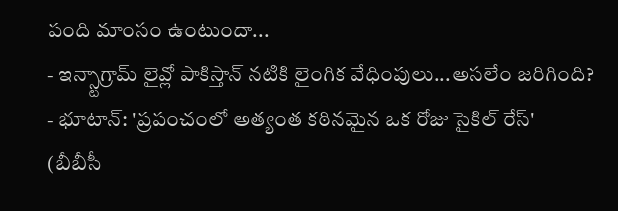పంది మాంసం ఉంటుందా...
- ఇన్స్టాగ్రామ్ లైవ్లో పాకిస్తాన్ నటికి లైంగిక వేధింపులు...అసలేం జరిగింది?
- భూటాన్: 'ప్రపంచంలో అత్యంత కఠినమైన ఒక రోజు సైకిల్ రేస్'
(బీబీసీ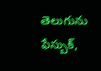తెలుగును ఫేస్బుక్,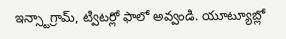ఇన్స్టాగ్రామ్, ట్విటర్లో ఫాలో అవ్వండి. యూట్యూబ్లో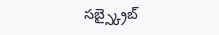సబ్స్క్రైబ్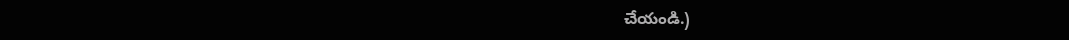చేయండి.)